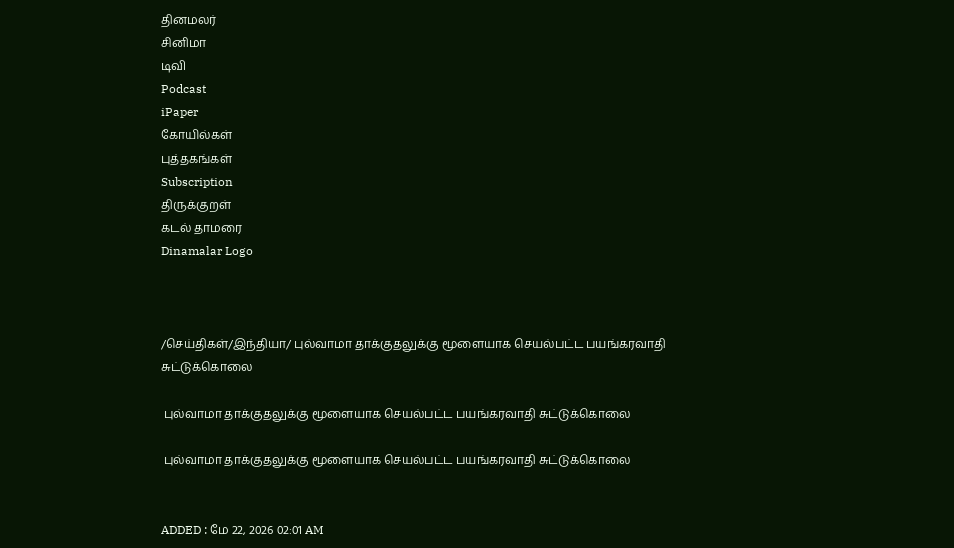தினமலர்
சினிமா
டிவி
Podcast
iPaper
கோயில்கள்
புத்தகங்கள்
Subscription
திருக்குறள்
கடல் தாமரை
Dinamalar Logo



/செய்திகள்/இந்தியா/ புல்வாமா தாக்குதலுக்கு மூளையாக செயல்பட்ட பயங்கரவாதி சுட்டுக்கொலை

 புல்வாமா தாக்குதலுக்கு மூளையாக செயல்பட்ட பயங்கரவாதி சுட்டுக்கொலை

 புல்வாமா தாக்குதலுக்கு மூளையாக செயல்பட்ட பயங்கரவாதி சுட்டுக்கொலை


ADDED : மே 22, 2026 02:01 AM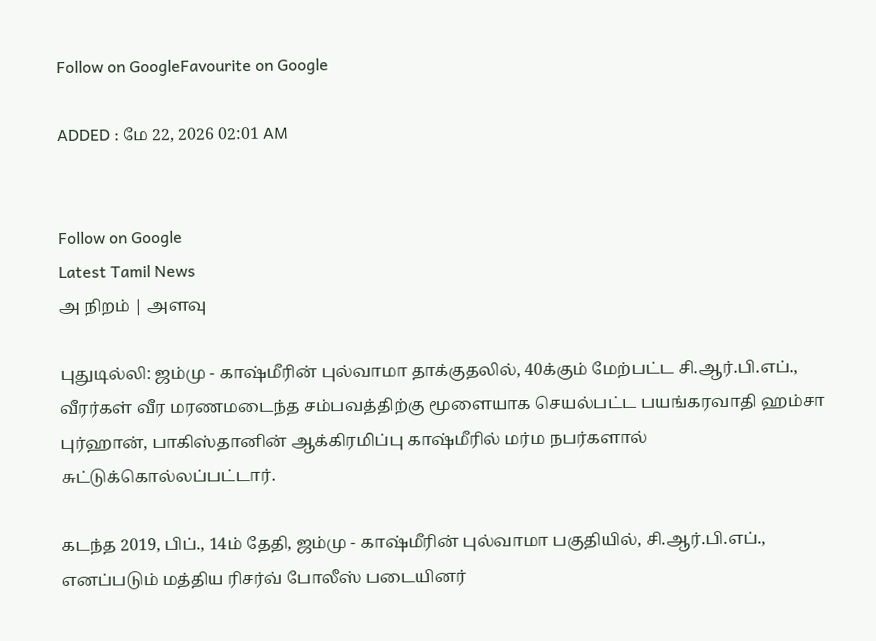Follow on GoogleFavourite on Google

ADDED : மே 22, 2026 02:01 AM


Follow on Google
Latest Tamil News
அ நிறம் | அளவு

புதுடில்லி: ஜம்மு - காஷ்மீரின் புல்வாமா தாக்குதலில், 40க்கும் மேற்பட்ட சி.ஆர்.பி.எப்., வீரர்கள் வீர மரணமடைந்த சம்பவத்திற்கு மூளையாக செயல்பட்ட பயங்கரவாதி ஹம்சா புர்ஹான், பாகிஸ்தானின் ஆக்கிரமிப்பு காஷ்மீரில் மர்ம நபர்களால் சுட்டுக்கொல்லப்பட்டார்.

கடந்த 2019, பிப்., 14ம் தேதி, ஜம்மு - காஷ்மீரின் புல்வாமா பகுதியில், சி.ஆர்.பி.எப்., எனப்படும் மத்திய ரிசர்வ் போலீஸ் படையினர்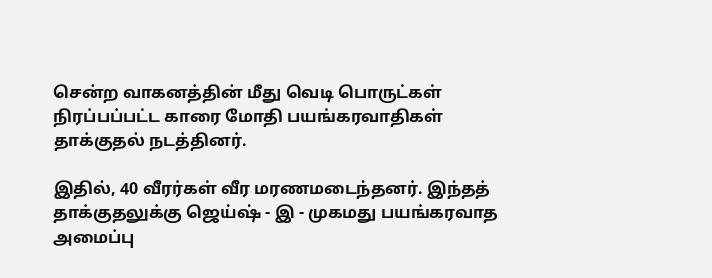சென்ற வாகனத்தின் மீது வெடி பொருட்கள் நிரப்பப்பட்ட காரை மோதி பயங்கரவாதிகள் தாக்குதல் நடத்தினர்.

இதில், 40 வீரர்கள் வீர மரணமடைந்தனர். இந்தத் தாக்குதலுக்கு ஜெய்ஷ் - இ - முகமது பயங்கரவாத அமைப்பு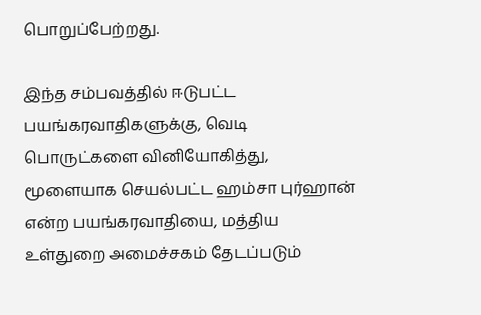பொறுப்பேற்றது.

இந்த சம்பவத்தில் ஈடுபட்ட பயங்கரவாதிகளுக்கு, வெடி பொருட்களை வினியோகித்து, மூளையாக செயல்பட்ட ஹம்சா புர்ஹான் என்ற பயங்கரவாதியை, மத்திய உள்துறை அமைச்சகம் தேடப்படும்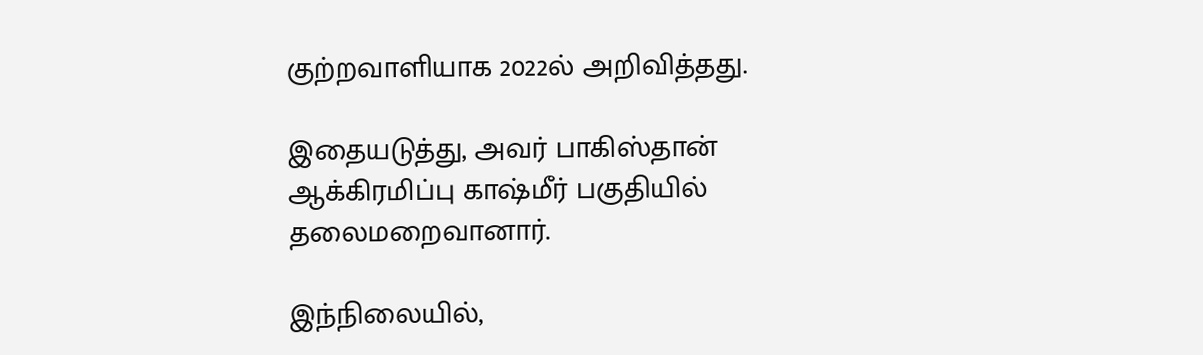குற்றவாளியாக 2022ல் அறிவித்தது.

இதையடுத்து, அவர் பாகிஸ்தான் ஆக்கிரமிப்பு காஷ்மீர் பகுதியில் தலைமறைவானார்.

இந்நிலையில்,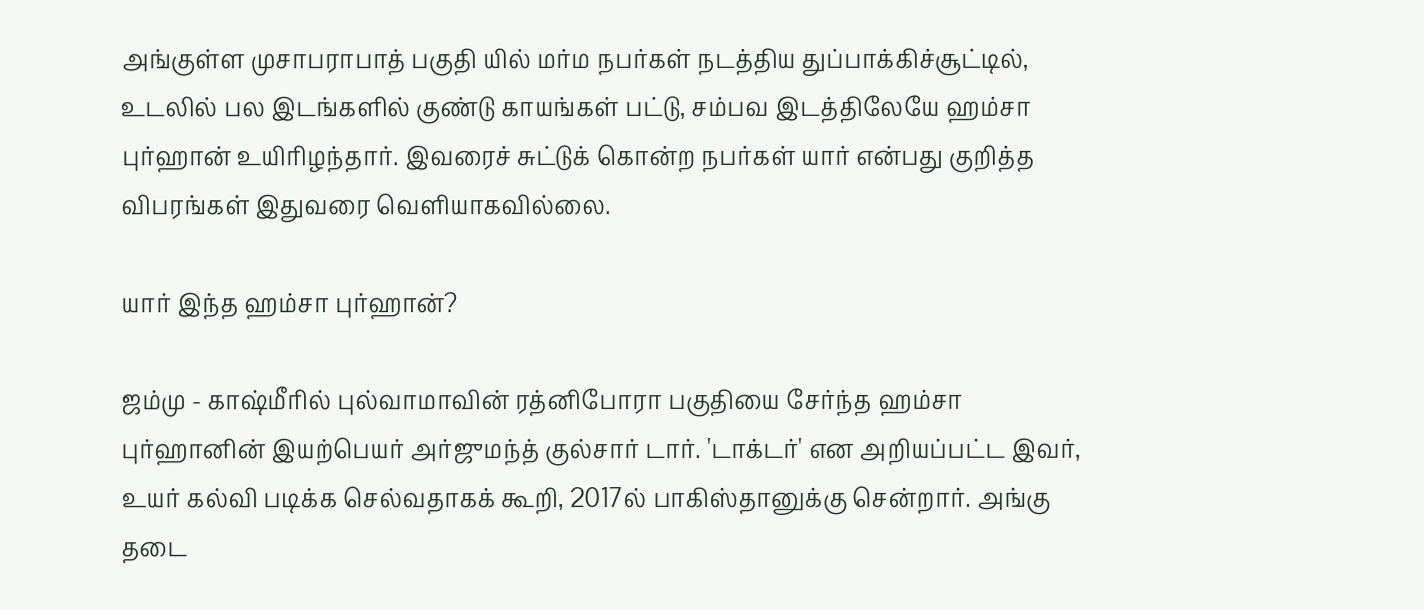அங்குள்ள முசாபராபாத் பகுதி யில் மர்ம நபர்கள் நடத்திய துப்பாக்கிச்சூட்டில், உடலில் பல இடங்களில் குண்டு காயங்கள் பட்டு, சம்பவ இடத்திலேயே ஹம்சா புர்ஹான் உயிரிழந்தார். இவரைச் சுட்டுக் கொன்ற நபர்கள் யார் என்பது குறித்த விபரங்கள் இதுவரை வெளியாகவில்லை.

யார் இந்த ஹம்சா புர்ஹான்?

ஜம்மு - காஷ்மீரில் புல்வாமாவின் ரத்னிபோரா பகுதியை சேர்ந்த ஹம்சா புர்ஹானின் இயற்பெயர் அர்ஜுமந்த் குல்சார் டார். 'டாக்டர்' என அறியப்பட்ட இவர், உயர் கல்வி படிக்க செல்வதாகக் கூறி, 2017ல் பாகிஸ்தானுக்கு சென்றார். அங்கு தடை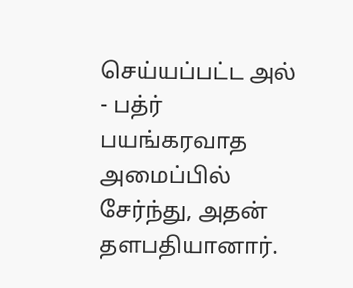செய்யப்பட்ட அல் - பத்ர் பயங்கரவாத அமைப்பில் சேர்ந்து, அதன் தளபதியானார்.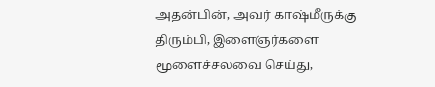அதன்பின், அவர் காஷ்மீருக்கு திரும்பி, இளைஞர்களை மூளைச்சலவை செய்து,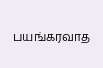பயங்கரவாத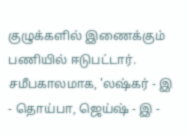குழுக்களில் இணைக்கும் பணியில் ஈடுபட்டார். சமீபகாலமாக, 'லஷ்கர் - இ - தொய்பா, ஜெய்ஷ் - இ -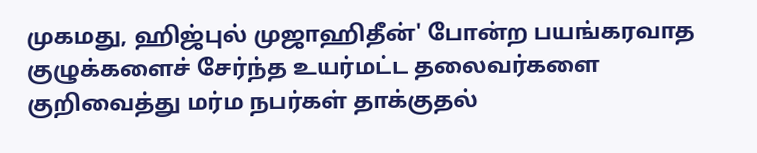முகமது, ஹிஜ்புல் முஜாஹிதீன்' போன்ற பயங்கரவாத குழுக்களைச் சேர்ந்த உயர்மட்ட தலைவர்களை குறிவைத்து மர்ம நபர்கள் தாக்குதல்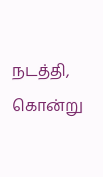நடத்தி, கொன்று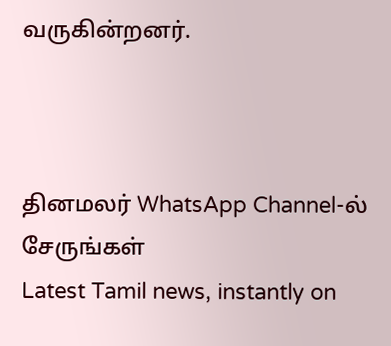வருகின்றனர்.



தினமலர் WhatsApp Channel-ல் சேருங்கள்
Latest Tamil news, instantly on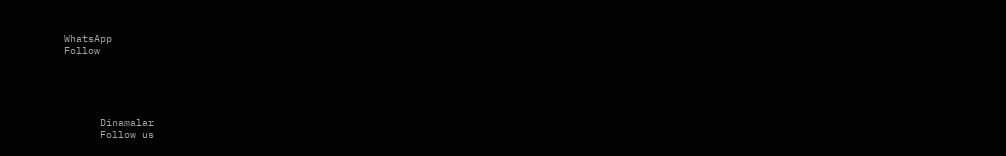WhatsApp
Follow





      Dinamalar
      Follow us